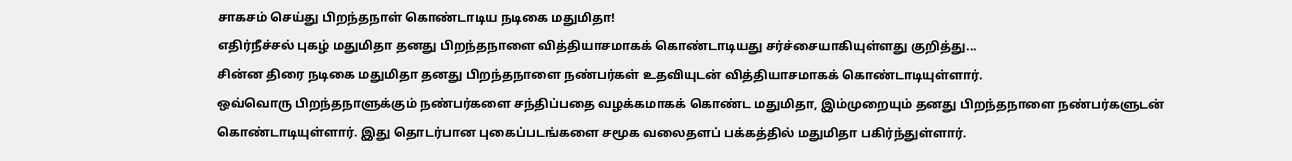சாகசம் செய்து பிறந்தநாள் கொண்டாடிய நடிகை மதுமிதா!
எதிர்நீச்சல் புகழ் மதுமிதா தனது பிறந்தநாளை வித்தியாசமாகக் கொண்டாடியது சர்ச்சையாகியுள்ளது குறித்து...
சின்ன திரை நடிகை மதுமிதா தனது பிறந்தநாளை நண்பர்கள் உதவியுடன் வித்தியாசமாகக் கொண்டாடியுள்ளார்.
ஒவ்வொரு பிறந்தநாளுக்கும் நண்பர்களை சந்திப்பதை வழக்கமாகக் கொண்ட மதுமிதா, இம்முறையும் தனது பிறந்தநாளை நண்பர்களுடன் கொண்டாடியுள்ளார். இது தொடர்பான புகைப்படங்களை சமூக வலைதளப் பக்கத்தில் மதுமிதா பகிர்ந்துள்ளார்.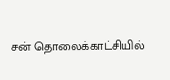சன் தொலைக்காட்சியில்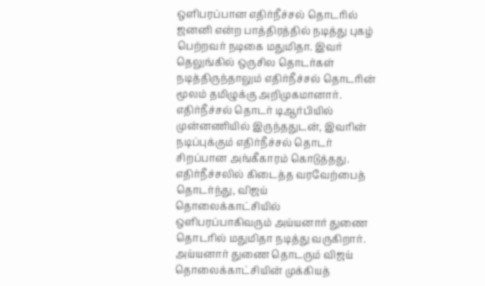ஒளிபரப்பான எதிர்நீச்சல் தொடரில் ஜனனி என்ற பாத்திரத்தில் நடித்து புகழ் பெற்றவர் நடிகை மதுமிதா. இவர் தெலுங்கில் ஒருசில தொடர்கள் நடித்திருந்தாலும் எதிர்நீச்சல் தொடரின் மூலம் தமிழுக்கு அறிமுகமானார்.
எதிர்நீச்சல் தொடர் டிஆர்பியில் முன்னணியில் இருந்ததுடன், இவரின் நடிப்புக்கும் எதிர்நீச்சல் தொடர் சிறப்பான அங்கீகாரம் கொடுத்தது.
எதிர்நீச்சலில் கிடைத்த வரவேற்பைத் தொடர்ந்து, விஜய் தொலைக்காட்சியில் ஒளிபரப்பாகிவரும் அய்யனார் துணை தொடரில் மதுமிதா நடித்து வருகிறார். அய்யனார் துணை தொடரும் விஜய் தொலைக்காட்சியின் முக்கியத்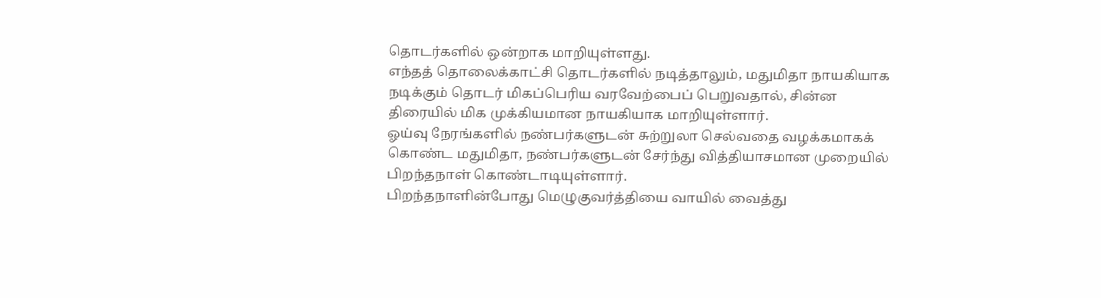தொடர்களில் ஒன்றாக மாறியுள்ளது.
எந்தத் தொலைக்காட்சி தொடர்களில் நடித்தாலும், மதுமிதா நாயகியாக நடிக்கும் தொடர் மிகப்பெரிய வரவேற்பைப் பெறுவதால், சின்ன திரையில் மிக முக்கியமான நாயகியாக மாறியுள்ளார்.
ஓய்வு நேரங்களில் நண்பர்களுடன் சுற்றுலா செல்வதை வழக்கமாகக் கொண்ட மதுமிதா, நண்பர்களுடன் சேர்ந்து வித்தியாசமான முறையில் பிறந்தநாள் கொண்டாடியுள்ளார்.
பிறந்தநாளின்போது மெழுகுவர்த்தியை வாயில் வைத்து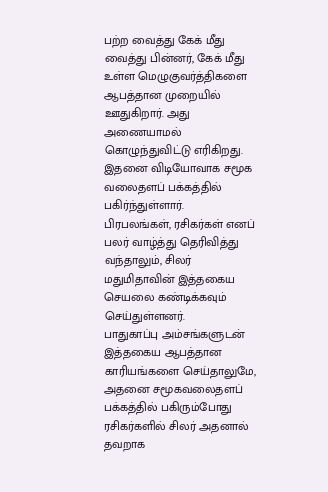பற்ற வைத்து கேக் மீது வைத்து பின்னர், கேக் மீது உள்ள மெழுகுவர்த்திகளை ஆபத்தான முறையில் ஊதுகிறார். அது அணையாமல் கொழுந்துவிட்டு எரிகிறது. இதனை விடியோவாக சமூக வலைதளப் பக்கத்தில் பகிர்ந்துள்ளார்.
பிரபலங்கள், ரசிகர்கள் எனப் பலர் வாழ்த்து தெரிவித்து வந்தாலும், சிலர் மதுமிதாவின் இத்தகைய செயலை கண்டிக்கவும் செய்துள்ளனர்.
பாதுகாப்பு அம்சங்களுடன் இத்தகைய ஆபத்தான காரியங்களை செய்தாலுமே, அதனை சமூகவலைதளப் பக்கத்தில் பகிரும்போது ரசிகர்களில் சிலர் அதனால் தவறாக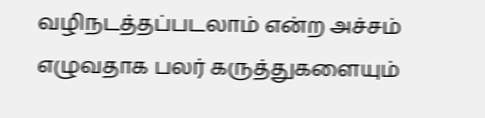வழிநடத்தப்படலாம் என்ற அச்சம் எழுவதாக பலர் கருத்துகளையும்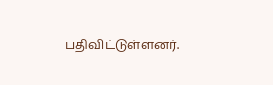பதிவிட்டுள்ளனர்.